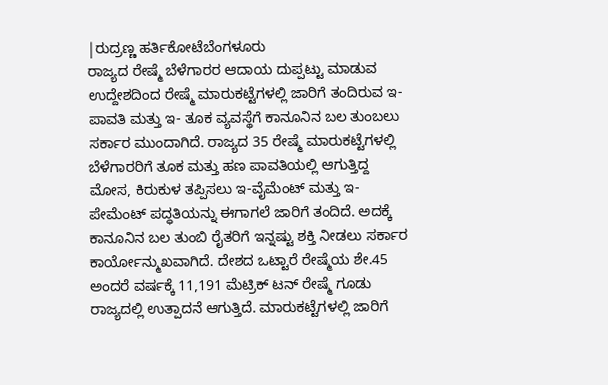|ರುದ್ರಣ್ಣ ಹರ್ತಿಕೋಟೆಬೆಂಗಳೂರು
ರಾಜ್ಯದ ರೇಷ್ಮೆ ಬೆಳೆಗಾರರ ಆದಾಯ ದುಪ್ಪಟ್ಟು ಮಾಡುವ ಉದ್ದೇಶದಿಂದ ರೇಷ್ಮೆ ಮಾರುಕಟ್ಟೆಗಳಲ್ಲಿ ಜಾರಿಗೆ ತಂದಿರುವ ಇ-ಪಾವತಿ ಮತ್ತು ಇ- ತೂಕ ವ್ಯವಸ್ಥೆಗೆ ಕಾನೂನಿನ ಬಲ ತುಂಬಲು ಸರ್ಕಾರ ಮುಂದಾಗಿದೆ. ರಾಜ್ಯದ 35 ರೇಷ್ಮೆ ಮಾರುಕಟ್ಟೆಗಳಲ್ಲಿ ಬೆಳೆಗಾರರಿಗೆ ತೂಕ ಮತ್ತು ಹಣ ಪಾವತಿಯಲ್ಲಿ ಆಗುತ್ತಿದ್ದ ಮೋಸ, ಕಿರುಕುಳ ತಪ್ಪಿಸಲು ಇ-ವೈಮೆಂಟ್ ಮತ್ತು ಇ- ಪೇಮೆಂಟ್ ಪದ್ಧತಿಯನ್ನು ಈಗಾಗಲೆ ಜಾರಿಗೆ ತಂದಿದೆ. ಅದಕ್ಕೆ ಕಾನೂನಿನ ಬಲ ತುಂಬಿ ರೈತರಿಗೆ ಇನ್ನಷ್ಟು ಶಕ್ತಿ ನೀಡಲು ಸರ್ಕಾರ ಕಾರ್ಯೋನ್ಮುಖವಾಗಿದೆ. ದೇಶದ ಒಟ್ಟಾರೆ ರೇಷ್ಮೆಯ ಶೇ.45 ಅಂದರೆ ವರ್ಷಕ್ಕೆ 11,191 ಮೆಟ್ರಿಕ್ ಟನ್ ರೇಷ್ಮೆ ಗೂಡು ರಾಜ್ಯದಲ್ಲಿ ಉತ್ಪಾದನೆ ಆಗುತ್ತಿದೆ. ಮಾರುಕಟ್ಟೆಗಳಲ್ಲಿ ಜಾರಿಗೆ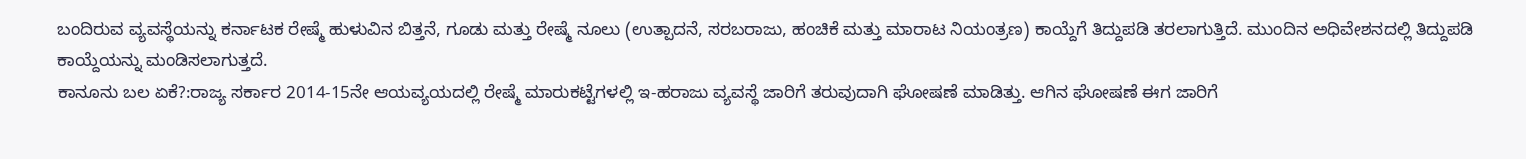ಬಂದಿರುವ ವ್ಯವಸ್ಥೆಯನ್ನು ಕರ್ನಾಟಕ ರೇಷ್ಮೆ ಹುಳುವಿನ ಬಿತ್ತನೆ, ಗೂಡು ಮತ್ತು ರೇಷ್ಮೆ ನೂಲು (ಉತ್ಪಾದನೆ, ಸರಬರಾಜು, ಹಂಚಿಕೆ ಮತ್ತು ಮಾರಾಟ ನಿಯಂತ್ರಣ) ಕಾಯ್ದೆಗೆ ತಿದ್ದುಪಡಿ ತರಲಾಗುತ್ತಿದೆ. ಮುಂದಿನ ಅಧಿವೇಶನದಲ್ಲಿ ತಿದ್ದುಪಡಿ ಕಾಯ್ದೆಯನ್ನು ಮಂಡಿಸಲಾಗುತ್ತದೆ.
ಕಾನೂನು ಬಲ ಏಕೆ?:ರಾಜ್ಯ ಸರ್ಕಾರ 2014-15ನೇ ಆಯವ್ಯಯದಲ್ಲಿ ರೇಷ್ಮೆ ಮಾರುಕಟ್ಟೆಗಳಲ್ಲಿ ಇ-ಹರಾಜು ವ್ಯವಸ್ಥೆ ಜಾರಿಗೆ ತರುವುದಾಗಿ ಘೋಷಣೆ ಮಾಡಿತ್ತು. ಆಗಿನ ಘೋಷಣೆ ಈಗ ಜಾರಿಗೆ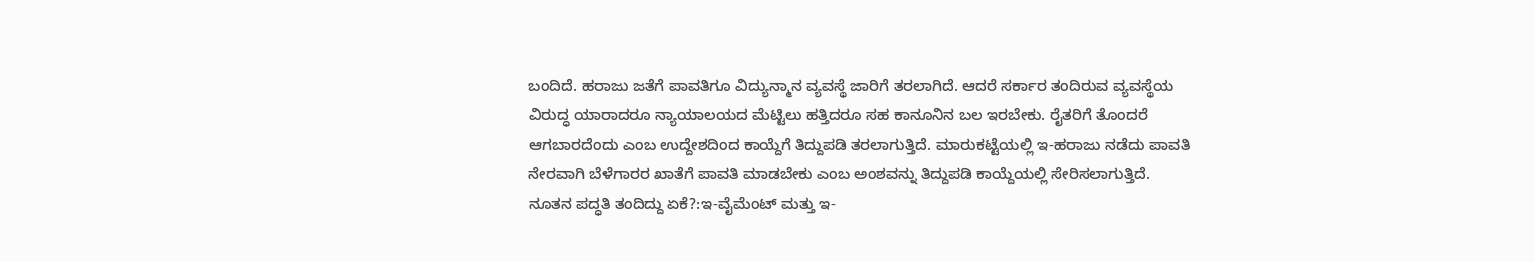ಬಂದಿದೆ. ಹರಾಜು ಜತೆಗೆ ಪಾವತಿಗೂ ವಿದ್ಯುನ್ಮಾನ ವ್ಯವಸ್ಥೆ ಜಾರಿಗೆ ತರಲಾಗಿದೆ. ಆದರೆ ಸರ್ಕಾರ ತಂದಿರುವ ವ್ಯವಸ್ಥೆಯ ವಿರುದ್ಧ ಯಾರಾದರೂ ನ್ಯಾಯಾಲಯದ ಮೆಟ್ಟಿಲು ಹತ್ತಿದರೂ ಸಹ ಕಾನೂನಿನ ಬಲ ಇರಬೇಕು. ರೈತರಿಗೆ ತೊಂದರೆ ಆಗಬಾರದೆಂದು ಎಂಬ ಉದ್ದೇಶದಿಂದ ಕಾಯ್ದೆಗೆ ತಿದ್ದುಪಡಿ ತರಲಾಗುತ್ತಿದೆ. ಮಾರುಕಟ್ಟೆಯಲ್ಲಿ ಇ-ಹರಾಜು ನಡೆದು ಪಾವತಿ ನೇರವಾಗಿ ಬೆಳೆಗಾರರ ಖಾತೆಗೆ ಪಾವತಿ ಮಾಡಬೇಕು ಎಂಬ ಅಂಶವನ್ನು ತಿದ್ದುಪಡಿ ಕಾಯ್ದೆಯಲ್ಲಿ ಸೇರಿಸಲಾಗುತ್ತಿದೆ.
ನೂತನ ಪದ್ಧತಿ ತಂದಿದ್ದು ಏಕೆ?:ಇ-ವೈಮೆಂಟ್ ಮತ್ತು ಇ-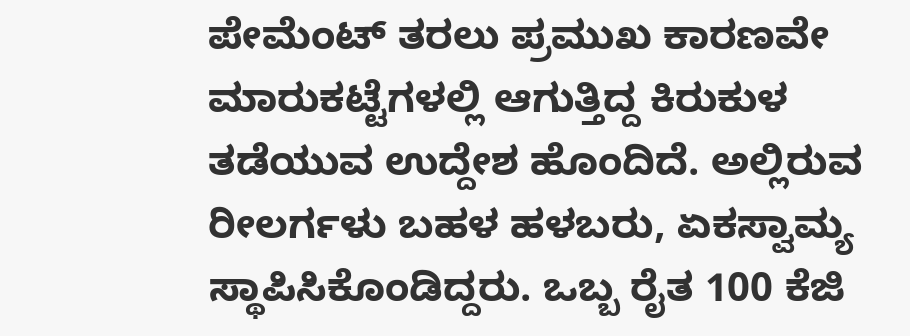ಪೇಮೆಂಟ್ ತರಲು ಪ್ರಮುಖ ಕಾರಣವೇ ಮಾರುಕಟ್ಟೆಗಳಲ್ಲಿ ಆಗುತ್ತಿದ್ದ ಕಿರುಕುಳ ತಡೆಯುವ ಉದ್ದೇಶ ಹೊಂದಿದೆ. ಅಲ್ಲಿರುವ ರೀಲರ್ಗಳು ಬಹಳ ಹಳಬರು, ಏಕಸ್ವಾಮ್ಯ ಸ್ಥಾಪಿಸಿಕೊಂಡಿದ್ದರು. ಒಬ್ಬ ರೈತ 100 ಕೆಜಿ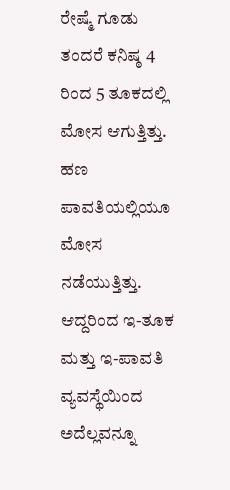ರೇಷ್ಮೆ ಗೂಡು ತಂದರೆ ಕನಿಷ್ಠ 4 ರಿಂದ 5 ತೂಕದಲ್ಲಿ ಮೋಸ ಆಗುತ್ತಿತ್ತು. ಹಣ ಪಾವತಿಯಲ್ಲಿಯೂ ಮೋಸ ನಡೆಯುತ್ತಿತ್ತು. ಆದ್ದರಿಂದ ಇ-ತೂಕ ಮತ್ತು ಇ-ಪಾವತಿ ವ್ಯವಸ್ಥೆಯಿಂದ ಅದೆಲ್ಲವನ್ನೂ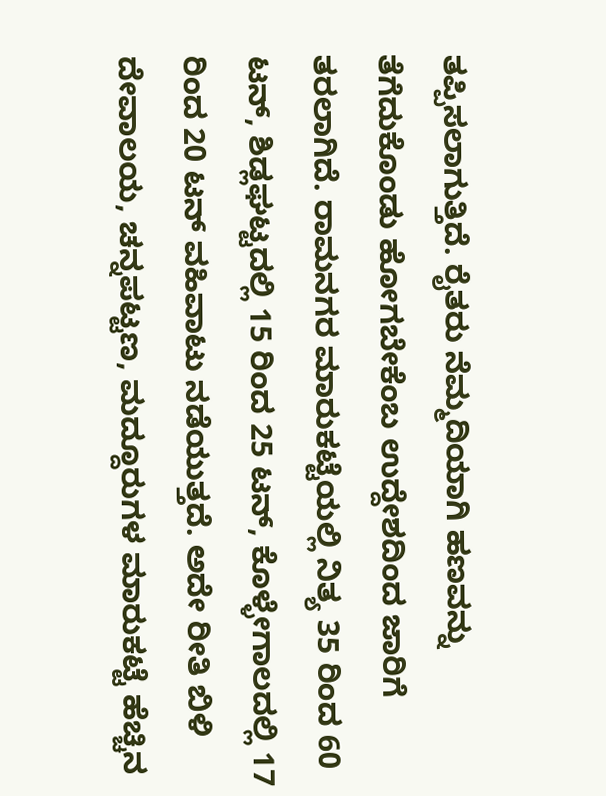ತಪ್ಪಿಸಲಾಗುತ್ತಿದೆ. ರೈತರು ನೆಮ್ಮದಿಯಾಗಿ ಹಣವನ್ನು ತೆಗೆದುಕೊಂಡು ಹೋಗಬೇಕೆಂಬ ಉದ್ದೇಶದಿಂದ ಜಾರಿಗೆ ತರಲಾಗಿದೆ. ರಾಮನಗರ ಮಾರುಕಟ್ಟೆಯಲ್ಲಿ ನಿತ್ಯ 35 ರಿಂದ 60 ಟನ್, ಶಿಡ್ಲಘಟ್ಟದಲ್ಲಿ 15 ರಿಂದ 25 ಟನ್, ಕೊಳ್ಳೇಗಾಲದಲ್ಲಿ 17 ರಿಂದ 20 ಟನ್ ವಹಿವಾಟು ನಡೆಯುತ್ತದೆ. ಅದೇ ರೀತಿ ಬಿಳಿ ದೇವಾಲಯ, ಚನ್ನಪಟ್ಟಣ, ಮದ್ದೂರುಗಳ ಮಾರುಕಟ್ಟೆ ಹೆಚ್ಚಿನ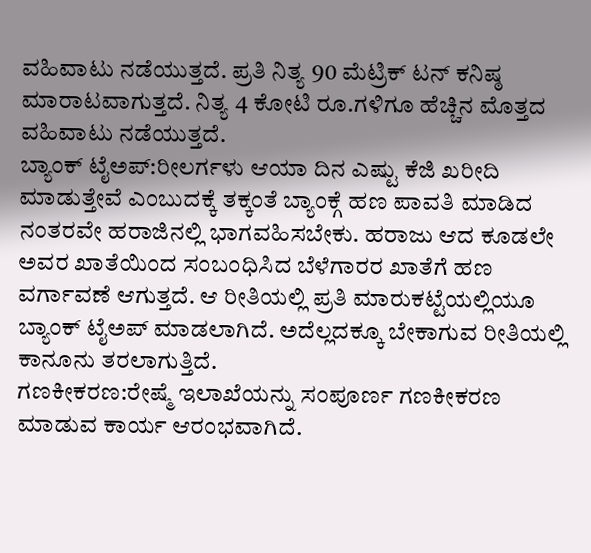ವಹಿವಾಟು ನಡೆಯುತ್ತದೆ. ಪ್ರತಿ ನಿತ್ಯ 90 ಮೆಟ್ರಿಕ್ ಟನ್ ಕನಿಷ್ಠ ಮಾರಾಟವಾಗುತ್ತದೆ. ನಿತ್ಯ 4 ಕೋಟಿ ರೂ.ಗಳಿಗೂ ಹೆಚ್ಚಿನ ಮೊತ್ತದ ವಹಿವಾಟು ನಡೆಯುತ್ತದೆ.
ಬ್ಯಾಂಕ್ ಟೈಅಪ್:ರೀಲರ್ಗಳು ಆಯಾ ದಿನ ಎಷ್ಟು ಕೆಜಿ ಖರೀದಿ ಮಾಡುತ್ತೇವೆ ಎಂಬುದಕ್ಕೆ ತಕ್ಕಂತೆ ಬ್ಯಾಂಕ್ಗೆ ಹಣ ಪಾವತಿ ಮಾಡಿದ ನಂತರವೇ ಹರಾಜಿನಲ್ಲಿ ಭಾಗವಹಿಸಬೇಕು. ಹರಾಜು ಆದ ಕೂಡಲೇ ಅವರ ಖಾತೆಯಿಂದ ಸಂಬಂಧಿಸಿದ ಬೆಳೆಗಾರರ ಖಾತೆಗೆ ಹಣ ವರ್ಗಾವಣೆ ಆಗುತ್ತದೆ. ಆ ರೀತಿಯಲ್ಲಿ ಪ್ರತಿ ಮಾರುಕಟ್ಟೆಯಲ್ಲಿಯೂ ಬ್ಯಾಂಕ್ ಟೈಅಪ್ ಮಾಡಲಾಗಿದೆ. ಅದೆಲ್ಲದಕ್ಕೂ ಬೇಕಾಗುವ ರೀತಿಯಲ್ಲಿ ಕಾನೂನು ತರಲಾಗುತ್ತಿದೆ.
ಗಣಕೀಕರಣ:ರೇಷ್ಮೆ ಇಲಾಖೆಯನ್ನು ಸಂಪೂರ್ಣ ಗಣಕೀಕರಣ ಮಾಡುವ ಕಾರ್ಯ ಆರಂಭವಾಗಿದೆ.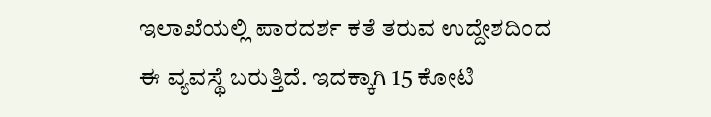ಇಲಾಖೆಯಲ್ಲಿ ಪಾರದರ್ಶ ಕತೆ ತರುವ ಉದ್ದೇಶದಿಂದ ಈ ವ್ಯವಸ್ಥೆ ಬರುತ್ತಿದೆ. ಇದಕ್ಕಾಗಿ 15 ಕೋಟಿ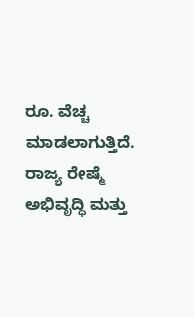ರೂ. ವೆಚ್ಚ ಮಾಡಲಾಗುತ್ತಿದೆ. ರಾಜ್ಯ ರೇಷ್ಮೆ ಅಭಿವೃದ್ಧಿ ಮತ್ತು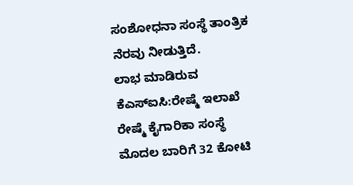ಸಂಶೋಧನಾ ಸಂಸ್ಥೆ ತಾಂತ್ರಿಕ ನೆರವು ನೀಡುತ್ತಿದೆ.
ಲಾಭ ಮಾಡಿರುವ ಕೆಎಸ್ಐಸಿ:ರೇಷ್ಮೆ ಇಲಾಖೆ ರೇಷ್ಮೆ ಕೈಗಾರಿಕಾ ಸಂಸ್ಥೆ ಮೊದಲ ಬಾರಿಗೆ 32 ಕೋಟಿ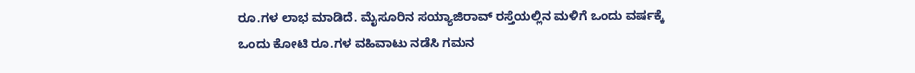ರೂ.ಗಳ ಲಾಭ ಮಾಡಿದೆ. ಮೈಸೂರಿನ ಸಯ್ಯಾಜಿರಾವ್ ರಸ್ತೆಯಲ್ಲಿನ ಮಳಿಗೆ ಒಂದು ವರ್ಷಕ್ಕೆ ಒಂದು ಕೋಟಿ ರೂ.ಗಳ ವಹಿವಾಟು ನಡೆಸಿ ಗಮನ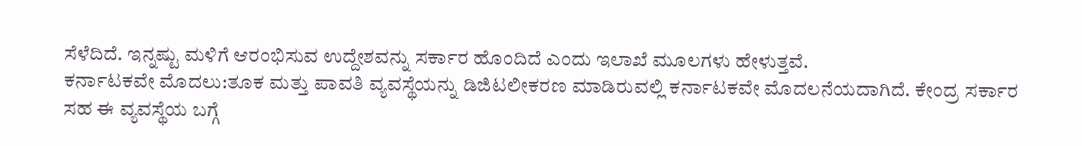ಸೆಳೆದಿದೆ. ಇನ್ನಷ್ಟು ಮಳಿಗೆ ಆರಂಭಿಸುವ ಉದ್ದೇಶವನ್ನು ಸರ್ಕಾರ ಹೊಂದಿದೆ ಎಂದು ಇಲಾಖೆ ಮೂಲಗಳು ಹೇಳುತ್ತವೆ.
ಕರ್ನಾಟಕವೇ ಮೊದಲು:ತೂಕ ಮತ್ತು ಪಾವತಿ ವ್ಯವಸ್ಥೆಯನ್ನು ಡಿಜಿಟಲೀಕರಣ ಮಾಡಿರುವಲ್ಲಿ ಕರ್ನಾಟಕವೇ ಮೊದಲನೆಯದಾಗಿದೆ. ಕೇಂದ್ರ ಸರ್ಕಾರ ಸಹ ಈ ವ್ಯವಸ್ಥೆಯ ಬಗ್ಗೆ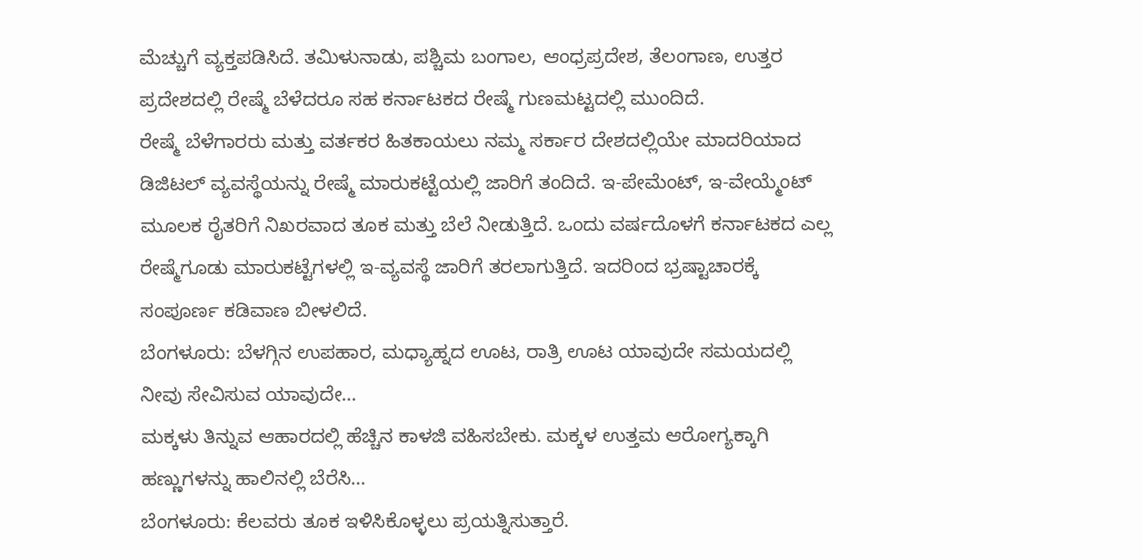ಮೆಚ್ಚುಗೆ ವ್ಯಕ್ತಪಡಿಸಿದೆ. ತಮಿಳುನಾಡು, ಪಶ್ಚಿಮ ಬಂಗಾಲ, ಆಂಧ್ರಪ್ರದೇಶ, ತೆಲಂಗಾಣ, ಉತ್ತರ ಪ್ರದೇಶದಲ್ಲಿ ರೇಷ್ಮೆ ಬೆಳೆದರೂ ಸಹ ಕರ್ನಾಟಕದ ರೇಷ್ಮೆ ಗುಣಮಟ್ಟದಲ್ಲಿ ಮುಂದಿದೆ.
ರೇಷ್ಮೆ ಬೆಳೆಗಾರರು ಮತ್ತು ವರ್ತಕರ ಹಿತಕಾಯಲು ನಮ್ಮ ಸರ್ಕಾರ ದೇಶದಲ್ಲಿಯೇ ಮಾದರಿಯಾದ ಡಿಜಿಟಲ್ ವ್ಯವಸ್ಥೆಯನ್ನು ರೇಷ್ಮೆ ಮಾರುಕಟ್ಟೆಯಲ್ಲಿ ಜಾರಿಗೆ ತಂದಿದೆ. ಇ-ಪೇಮೆಂಟ್, ಇ-ವೇಯ್ಮೆಂಟ್ ಮೂಲಕ ರೈತರಿಗೆ ನಿಖರವಾದ ತೂಕ ಮತ್ತು ಬೆಲೆ ನೀಡುತ್ತಿದೆ. ಒಂದು ವರ್ಷದೊಳಗೆ ಕರ್ನಾಟಕದ ಎಲ್ಲ ರೇಷ್ಮೆಗೂಡು ಮಾರುಕಟ್ಟೆಗಳಲ್ಲಿ ಇ-ವ್ಯವಸ್ಥೆ ಜಾರಿಗೆ ತರಲಾಗುತ್ತಿದೆ. ಇದರಿಂದ ಭ್ರಷ್ಟಾಚಾರಕ್ಕೆ ಸಂಪೂರ್ಣ ಕಡಿವಾಣ ಬೀಳಲಿದೆ.
ಬೆಂಗಳೂರು: ಬೆಳಗ್ಗಿನ ಉಪಹಾರ, ಮಧ್ಯಾಹ್ನದ ಊಟ, ರಾತ್ರಿ ಊಟ ಯಾವುದೇ ಸಮಯದಲ್ಲಿ ನೀವು ಸೇವಿಸುವ ಯಾವುದೇ…
ಮಕ್ಕಳು ತಿನ್ನುವ ಆಹಾರದಲ್ಲಿ ಹೆಚ್ಚಿನ ಕಾಳಜಿ ವಹಿಸಬೇಕು. ಮಕ್ಕಳ ಉತ್ತಮ ಆರೋಗ್ಯಕ್ಕಾಗಿ ಹಣ್ಣುಗಳನ್ನು ಹಾಲಿನಲ್ಲಿ ಬೆರೆಸಿ…
ಬೆಂಗಳೂರು: ಕೆಲವರು ತೂಕ ಇಳಿಸಿಕೊಳ್ಳಲು ಪ್ರಯತ್ನಿಸುತ್ತಾರೆ.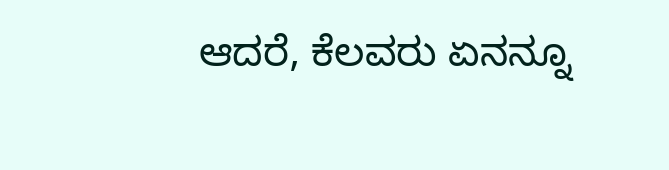ಆದರೆ, ಕೆಲವರು ಏನನ್ನೂ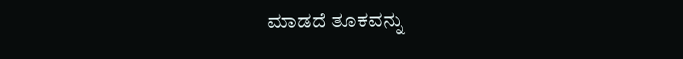ಮಾಡದೆ ತೂಕವನ್ನು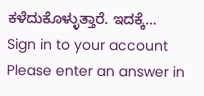ಕಳೆದುಕೊಳ್ಳುತ್ತಾರೆ. ಇದಕ್ಕೆ…
Sign in to your account
Please enter an answer in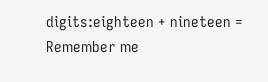digits:eighteen + nineteen =
Remember me